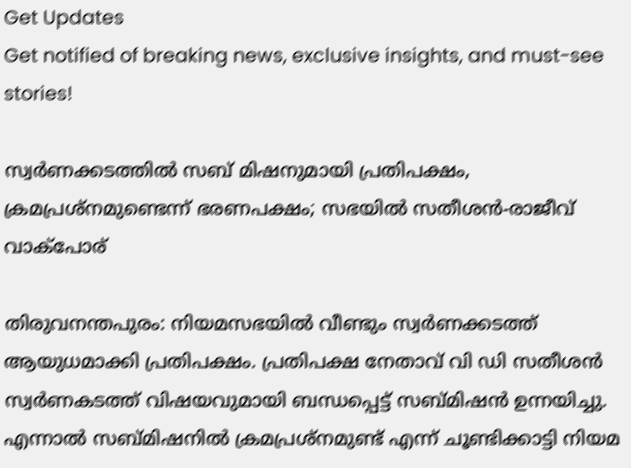Get Updates
Get notified of breaking news, exclusive insights, and must-see stories!

സ്വര്‍ണക്കടത്തില്‍ സബ് മിഷനുമായി പ്രതിപക്ഷം, ക്രമപ്രശ്‌നമുണ്ടെന്ന് ഭരണപക്ഷം; സഭയില്‍ സതീശന്‍-രാജീവ് വാക്‌പോര്

തിരുവനന്തപുരം: നിയമസഭയില്‍ വീണ്ടും സ്വര്‍ണക്കടത്ത് ആയുധമാക്കി പ്രതിപക്ഷം. പ്രതിപക്ഷ നേതാവ് വി ഡി സതീശന്‍ സ്വര്‍ണകടത്ത് വിഷയവുമായി ബന്ധപ്പെട്ട് സബ്മിഷന്‍ ഉന്നയിച്ചു. എന്നാല്‍ സബ്മിഷനില്‍ ക്രമപ്രശ്‌നമുണ്ട് എന്ന് ചൂണ്ടിക്കാട്ടി നിയമ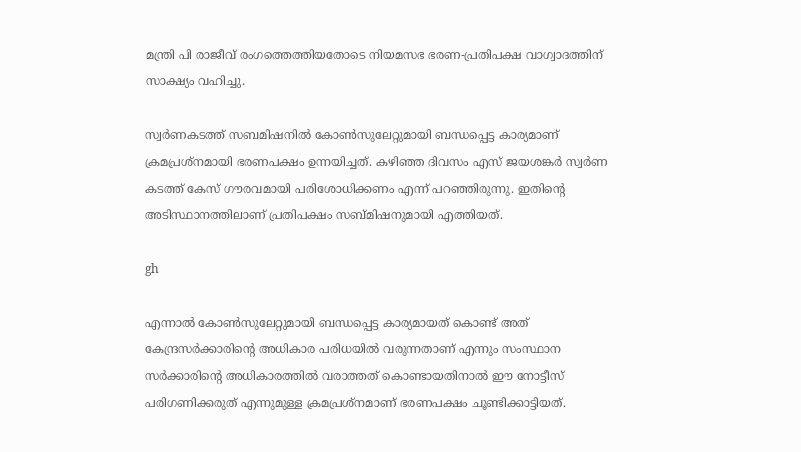മന്ത്രി പി രാജീവ് രംഗത്തെത്തിയതോടെ നിയമസഭ ഭരണ-പ്രതിപക്ഷ വാഗ്വാദത്തിന് സാക്ഷ്യം വഹിച്ചു.

സ്വര്‍ണകടത്ത് സബമിഷനില്‍ കോണ്‍സുലേറ്റുമായി ബന്ധപ്പെട്ട കാര്യമാണ് ക്രമപ്രശ്‌നമായി ഭരണപക്ഷം ഉന്നയിച്ചത്. കഴിഞ്ഞ ദിവസം എസ് ജയശങ്കര്‍ സ്വര്‍ണ കടത്ത് കേസ് ഗൗരവമായി പരിശോധിക്കണം എന്ന് പറഞ്ഞിരുന്നു. ഇതിന്റെ അടിസ്ഥാനത്തിലാണ് പ്രതിപക്ഷം സബ്മിഷനുമായി എത്തിയത്.

gh

എന്നാല്‍ കോണ്‍സുലേറ്റുമായി ബന്ധപ്പെട്ട കാര്യമായത് കൊണ്ട് അത് കേന്ദ്രസര്‍ക്കാരിന്റെ അധികാര പരിധയില്‍ വരുന്നതാണ് എന്നും സംസ്ഥാന സര്‍ക്കാരിന്റെ അധികാരത്തില്‍ വരാത്തത് കൊണ്ടായതിനാല്‍ ഈ നോട്ടീസ് പരിഗണിക്കരുത് എന്നുമുള്ള ക്രമപ്രശ്‌നമാണ് ഭരണപക്ഷം ചൂണ്ടിക്കാട്ടിയത്.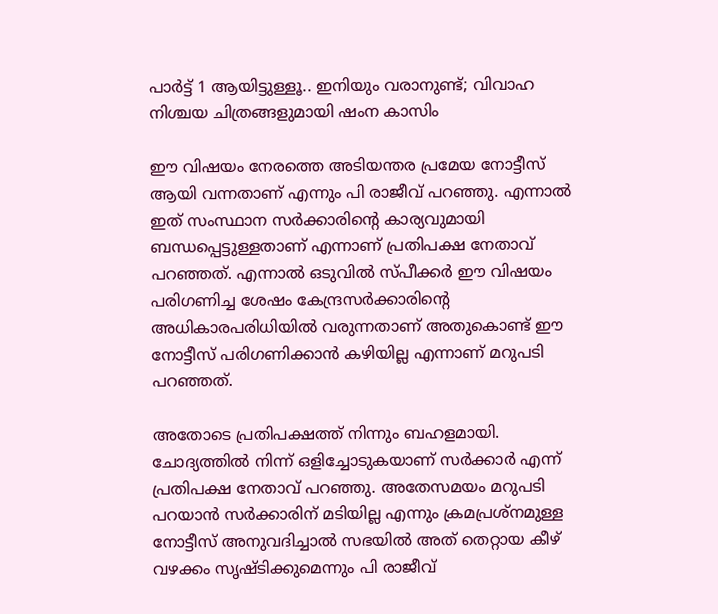പാര്‍ട്ട് 1 ആയിട്ടുള്ളൂ.. ഇനിയും വരാനുണ്ട്; വിവാഹ നിശ്ചയ ചിത്രങ്ങളുമായി ഷംന കാസിം

ഈ വിഷയം നേരത്തെ അടിയന്തര പ്രമേയ നോട്ടീസ് ആയി വന്നതാണ് എന്നും പി രാജീവ് പറഞ്ഞു. എന്നാല്‍ ഇത് സംസ്ഥാന സര്‍ക്കാരിന്റെ കാര്യവുമായി ബന്ധപ്പെട്ടുള്ളതാണ് എന്നാണ് പ്രതിപക്ഷ നേതാവ് പറഞ്ഞത്. എന്നാല്‍ ഒടുവില്‍ സ്പീക്കര്‍ ഈ വിഷയം പരിഗണിച്ച ശേഷം കേന്ദ്രസര്‍ക്കാരിന്റെ അധികാരപരിധിയില്‍ വരുന്നതാണ് അതുകൊണ്ട് ഈ നോട്ടീസ് പരിഗണിക്കാന്‍ കഴിയില്ല എന്നാണ് മറുപടി പറഞ്ഞത്.

അതോടെ പ്രതിപക്ഷത്ത് നിന്നും ബഹളമായി. ചോദ്യത്തില്‍ നിന്ന് ഒളിച്ചോടുകയാണ് സര്‍ക്കാര്‍ എന്ന് പ്രതിപക്ഷ നേതാവ് പറഞ്ഞു. അതേസമയം മറുപടി പറയാന്‍ സര്‍ക്കാരിന് മടിയില്ല എന്നും ക്രമപ്രശ്‌നമുള്ള നോട്ടീസ് അനുവദിച്ചാല്‍ സഭയില്‍ അത് തെറ്റായ കീഴ് വഴക്കം സൃഷ്ടിക്കുമെന്നും പി രാജീവ്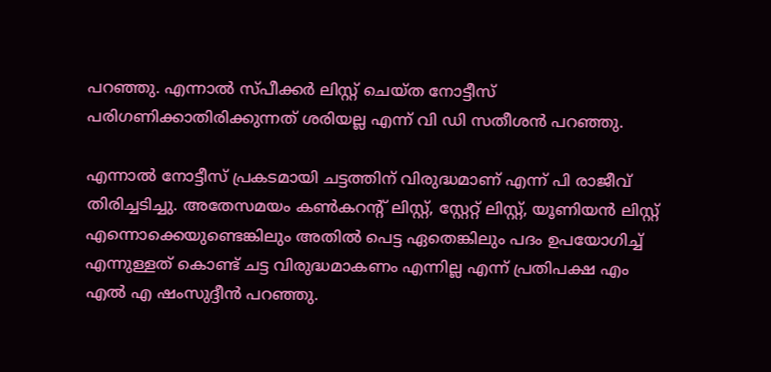പറഞ്ഞു. എന്നാല്‍ സ്പീക്കര്‍ ലിസ്റ്റ് ചെയ്ത നോട്ടീസ് പരിഗണിക്കാതിരിക്കുന്നത് ശരിയല്ല എന്ന് വി ഡി സതീശന്‍ പറഞ്ഞു.

എന്നാല്‍ നോട്ടീസ് പ്രകടമായി ചട്ടത്തിന് വിരുദ്ധമാണ് എന്ന് പി രാജീവ് തിരിച്ചടിച്ചു. അതേസമയം കണ്‍കറന്റ് ലിസ്റ്റ്, സ്റ്റേറ്റ് ലിസ്റ്റ്, യൂണിയന്‍ ലിസ്റ്റ് എന്നൊക്കെയുണ്ടെങ്കിലും അതില്‍ പെട്ട ഏതെങ്കിലും പദം ഉപയോഗിച്ച് എന്നുള്ളത് കൊണ്ട് ചട്ട വിരുദ്ധമാകണം എന്നില്ല എന്ന് പ്രതിപക്ഷ എം എല്‍ എ ഷംസുദ്ദീന്‍ പറഞ്ഞു.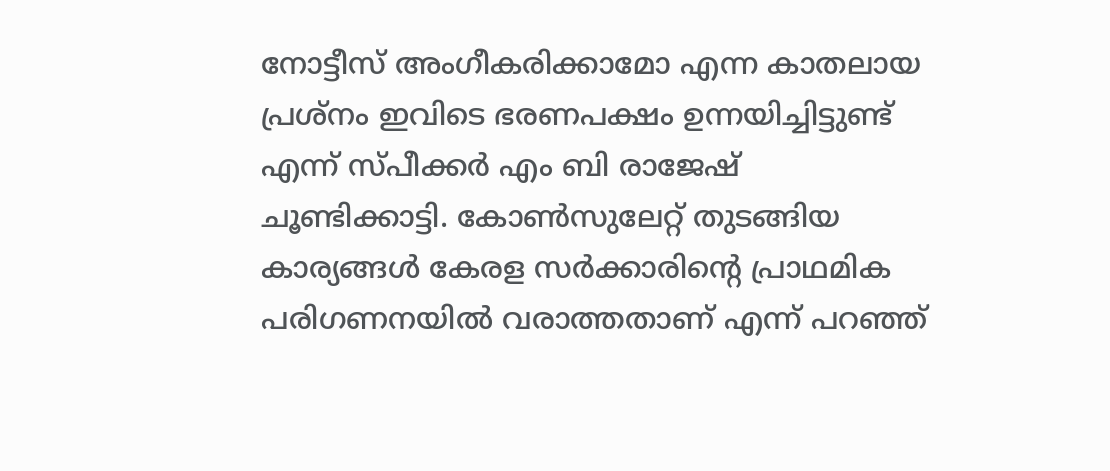നോട്ടീസ് അംഗീകരിക്കാമോ എന്ന കാതലായ പ്രശ്‌നം ഇവിടെ ഭരണപക്ഷം ഉന്നയിച്ചിട്ടുണ്ട് എന്ന് സ്പീക്കര്‍ എം ബി രാജേഷ് ചൂണ്ടിക്കാട്ടി. കോണ്‍സുലേറ്റ് തുടങ്ങിയ കാര്യങ്ങള്‍ കേരള സര്‍ക്കാരിന്റെ പ്രാഥമിക പരിഗണനയില്‍ വരാത്തതാണ് എന്ന് പറഞ്ഞ്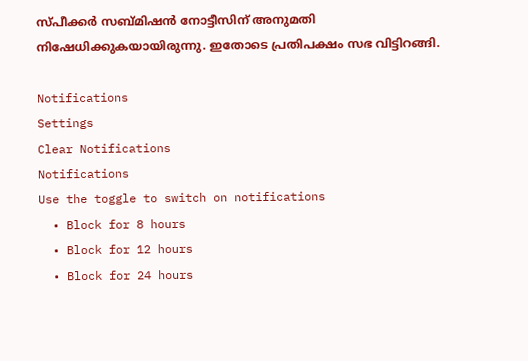സ്പീക്കര്‍ സബ്മിഷന്‍ നോട്ടീസിന് അനുമതി നിഷേധിക്കുകയായിരുന്നു. ഇതോടെ പ്രതിപക്ഷം സഭ വിട്ടിറങ്ങി.

Notifications
Settings
Clear Notifications
Notifications
Use the toggle to switch on notifications
  • Block for 8 hours
  • Block for 12 hours
  • Block for 24 hours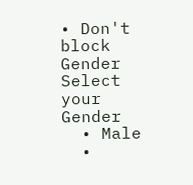• Don't block
Gender
Select your Gender
  • Male
  •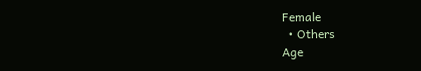Female
  • Others
Age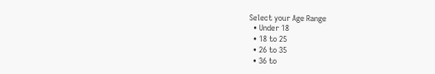Select your Age Range
  • Under 18
  • 18 to 25
  • 26 to 35
  • 36 to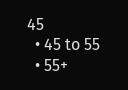45
  • 45 to 55
  • 55+